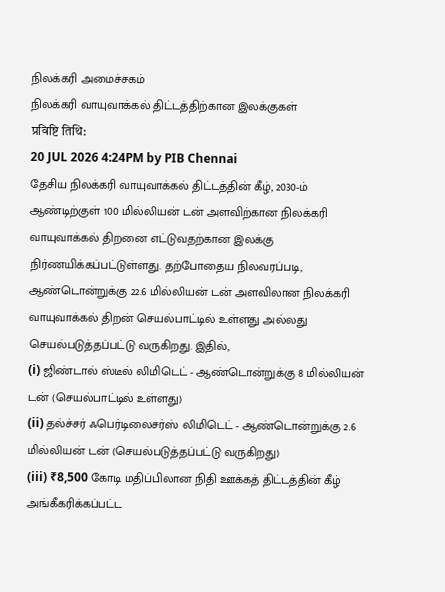நிலக்கரி அமைச்சகம்
நிலக்கரி வாயுவாக்கல் திட்டத்திற்கான இலக்குகள்
प्रविष्टि तिथि:
20 JUL 2026 4:24PM by PIB Chennai
தேசிய நிலக்கரி வாயுவாக்கல் திட்டத்தின் கீழ், 2030-ம் ஆண்டிற்குள் 100 மில்லியன் டன் அளவிற்கான நிலக்கரி வாயுவாக்கல் திறனை எட்டுவதற்கான இலக்கு நிர்ணயிக்கப்பட்டுள்ளது. தற்போதைய நிலவரப்படி, ஆண்டொன்றுக்கு 22.6 மில்லியன் டன் அளவிலான நிலக்கரி வாயுவாக்கல் திறன் செயல்பாட்டில் உள்ளது அல்லது செயல்படுத்தப்பட்டு வருகிறது. இதில்,
(i) ஜிண்டால் ஸ்டீல் லிமிடெட் - ஆண்டொன்றுக்கு 8 மில்லியன் டன் (செயல்பாட்டில் உள்ளது)
(ii) தல்ச்சர் ஃபெர்டிலைசர்ஸ் லிமிடெட் - ஆண்டொன்றுக்கு 2.6 மில்லியன் டன் (செயல்படுத்தப்பட்டு வருகிறது)
(iii) ₹8,500 கோடி மதிப்பிலான நிதி ஊக்கத் திட்டத்தின் கீழ் அங்கீகரிக்கப்பட்ட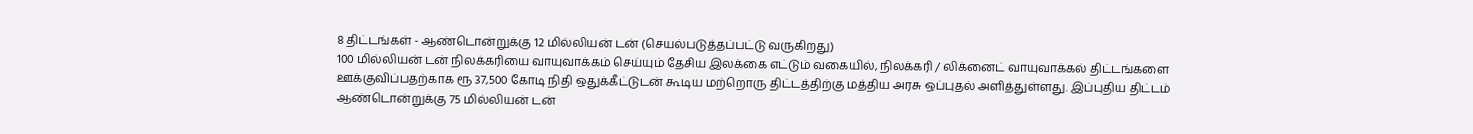8 திட்டங்கள் - ஆண்டொன்றுக்கு 12 மில்லியன் டன் (செயல்படுத்தப்பட்டு வருகிறது)
100 மில்லியன் டன் நிலக்கரியை வாயுவாக்கம் செய்யும் தேசிய இலக்கை எட்டும் வகையில், நிலக்கரி / லிக்னைட் வாயுவாக்கல் திட்டங்களை ஊக்குவிப்பதற்காக ரூ 37,500 கோடி நிதி ஒதுக்கீட்டுடன் கூடிய மற்றொரு திட்டத்திற்கு மத்திய அரசு ஒப்புதல் அளித்துள்ளது. இப்புதிய திட்டம் ஆண்டொன்றுக்கு 75 மில்லியன் டன்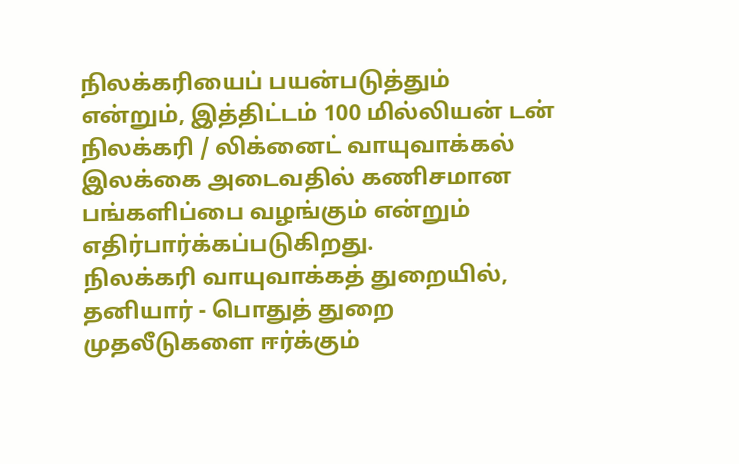நிலக்கரியைப் பயன்படுத்தும் என்றும், இத்திட்டம் 100 மில்லியன் டன் நிலக்கரி / லிக்னைட் வாயுவாக்கல் இலக்கை அடைவதில் கணிசமான பங்களிப்பை வழங்கும் என்றும் எதிர்பார்க்கப்படுகிறது.
நிலக்கரி வாயுவாக்கத் துறையில், தனியார் - பொதுத் துறை முதலீடுகளை ஈர்க்கும்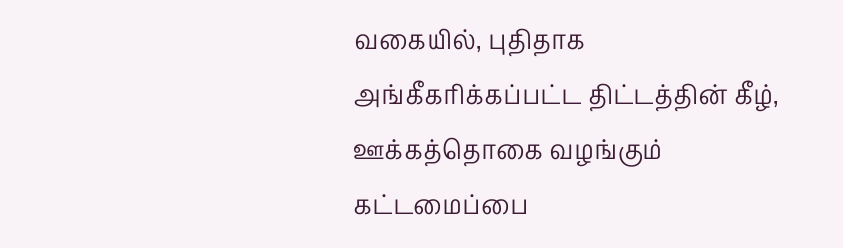வகையில், புதிதாக அங்கீகரிக்கப்பட்ட திட்டத்தின் கீழ், ஊக்கத்தொகை வழங்கும் கட்டமைப்பை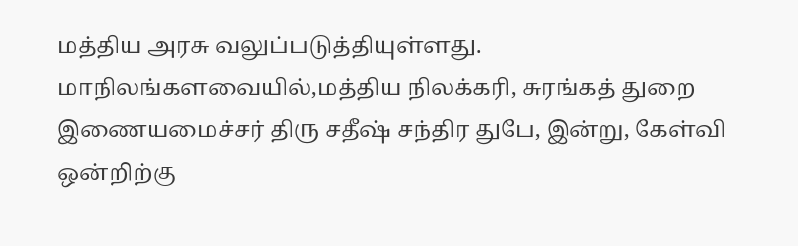மத்திய அரசு வலுப்படுத்தியுள்ளது.
மாநிலங்களவையில்,மத்திய நிலக்கரி, சுரங்கத் துறை இணையமைச்சர் திரு சதீஷ் சந்திர துபே, இன்று, கேள்வி ஒன்றிற்கு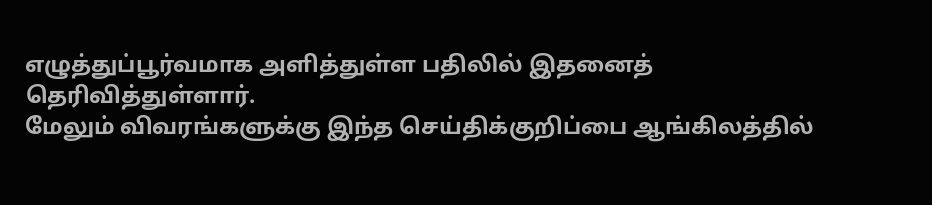எழுத்துப்பூர்வமாக அளித்துள்ள பதிலில் இதனைத் தெரிவித்துள்ளார்.
மேலும் விவரங்களுக்கு இந்த செய்திக்குறிப்பை ஆங்கிலத்தில்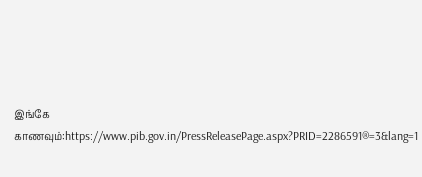இங்கே காணவும்:https://www.pib.gov.in/PressReleasePage.aspx?PRID=2286591®=3&lang=1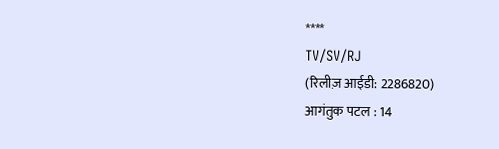****
TV/SV/RJ
(रिलीज़ आईडी: 2286820)
आगंतुक पटल : 14